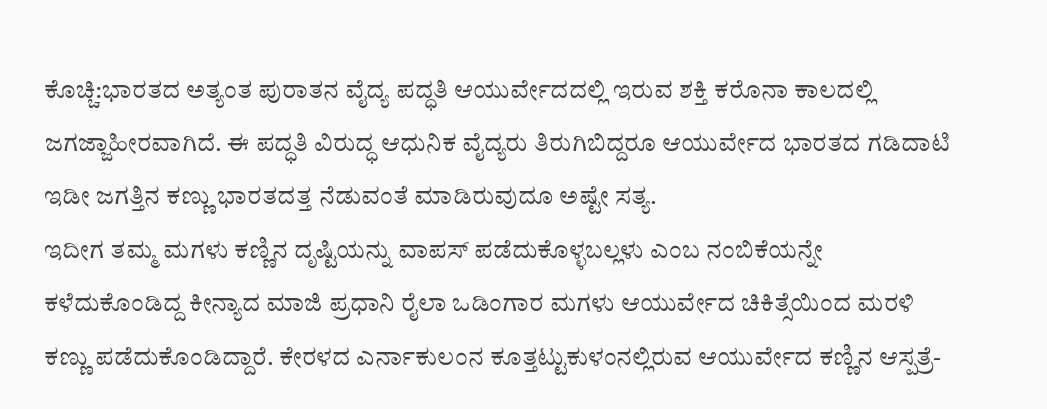ಕೊಚ್ಚಿ:ಭಾರತದ ಅತ್ಯಂತ ಪುರಾತನ ವೈದ್ಯ ಪದ್ಧತಿ ಆಯುರ್ವೇದದಲ್ಲಿ ಇರುವ ಶಕ್ತಿ ಕರೊನಾ ಕಾಲದಲ್ಲಿ ಜಗಜ್ಜಾಹೀರವಾಗಿದೆ. ಈ ಪದ್ಧತಿ ವಿರುದ್ಧ ಆಧುನಿಕ ವೈದ್ಯರು ತಿರುಗಿಬಿದ್ದರೂ ಆಯುರ್ವೇದ ಭಾರತದ ಗಡಿದಾಟಿ ಇಡೀ ಜಗತ್ತಿನ ಕಣ್ಣು ಭಾರತದತ್ತ ನೆಡುವಂತೆ ಮಾಡಿರುವುದೂ ಅಷ್ಟೇ ಸತ್ಯ.
ಇದೀಗ ತಮ್ಮ ಮಗಳು ಕಣ್ಣಿನ ದೃಷ್ಟಿಯನ್ನು ವಾಪಸ್‌ ಪಡೆದುಕೊಳ್ಳಬಲ್ಲಳು ಎಂಬ ನಂಬಿಕೆಯನ್ನೇ ಕಳೆದುಕೊಂಡಿದ್ದ ಕೀನ್ಯಾದ ಮಾಜಿ ಪ್ರಧಾನಿ ರೈಲಾ ಒಡಿಂಗಾರ ಮಗಳು ಆಯುರ್ವೇದ ಚಿಕಿತ್ಸೆಯಿಂದ ಮರಳಿ ಕಣ್ಣು ಪಡೆದುಕೊಂಡಿದ್ದಾರೆ. ಕೇರಳದ ಎರ್ನಾಕುಲಂನ ಕೂತ್ತಟ್ಟುಕುಳಂನಲ್ಲಿರುವ ಆಯುರ್ವೇದ ಕಣ್ಣಿನ ಆಸ್ಪತ್ರೆ-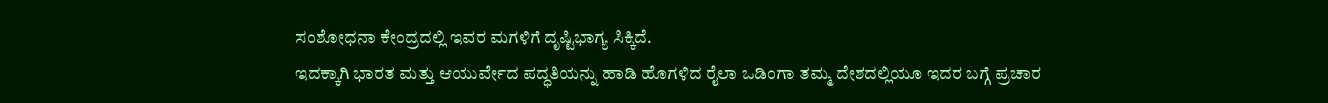ಸಂಶೋಧನಾ ಕೇಂದ್ರದಲ್ಲಿ ಇವರ ಮಗಳಿಗೆ ದೃಷ್ಟಿಭಾಗ್ಯ ಸಿಕ್ಕಿದೆ.
ಇದಕ್ಕಾಗಿ ಭಾರತ ಮತ್ತು ಆಯುರ್ವೇದ ಪದ್ಧತಿಯನ್ನು ಹಾಡಿ ಹೊಗಳಿದ ರೈಲಾ ಒಡಿಂಗಾ ತಮ್ಮ ದೇಶದಲ್ಲಿಯೂ ಇದರ ಬಗ್ಗೆ ಪ್ರಚಾರ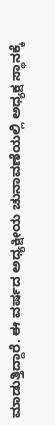ಮಾಡುತ್ತಿದ್ದಾರೆ. ಈ ವರ್ಷದ ಅಧ್ಯಕ್ಷೀಯ ಚುನಾವಣೆಯಲ್ಲಿ ಅಧ್ಯಕ್ಷ ಸ್ಥಾನಕ್ಕೆ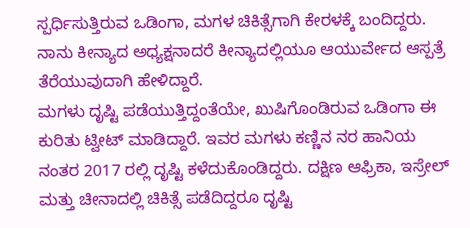ಸ್ಪರ್ಧಿಸುತ್ತಿರುವ ಒಡಿಂಗಾ, ಮಗಳ ಚಿಕಿತ್ಸೆಗಾಗಿ ಕೇರಳಕ್ಕೆ ಬಂದಿದ್ದರು. ನಾನು ಕೀನ್ಯಾದ ಅಧ್ಯಕ್ಷನಾದರೆ ಕೀನ್ಯಾದಲ್ಲಿಯೂ ಆಯುರ್ವೇದ ಆಸ್ಪತ್ರೆ ತೆರೆಯುವುದಾಗಿ ಹೇಳಿದ್ದಾರೆ.
ಮಗಳು ದೃಷ್ಟಿ ಪಡೆಯುತ್ತಿದ್ದಂತೆಯೇ, ಖುಷಿಗೊಂಡಿರುವ ಒಡಿಂಗಾ ಈ ಕುರಿತು ಟ್ವೀಟ್‌ ಮಾಡಿದ್ದಾರೆ. ಇವರ ಮಗಳು ಕಣ್ಣಿನ ನರ ಹಾನಿಯ ನಂತರ 2017 ರಲ್ಲಿ ದೃಷ್ಟಿ ಕಳೆದುಕೊಂಡಿದ್ದರು. ದಕ್ಷಿಣ ಆಫ್ರಿಕಾ, ಇಸ್ರೇಲ್ ಮತ್ತು ಚೀನಾದಲ್ಲಿ ಚಿಕಿತ್ಸೆ ಪಡೆದಿದ್ದರೂ ದೃಷ್ಟಿ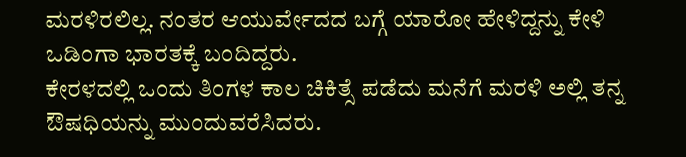ಮರಳಿರಲಿಲ್ಲ. ನಂತರ ಆಯುರ್ವೇದದ ಬಗ್ಗೆ ಯಾರೋ ಹೇಳಿದ್ದನ್ನು ಕೇಳಿ ಒಡಿಂಗಾ ಭಾರತಕ್ಕೆ ಬಂದಿದ್ದರು.
ಕೇರಳದಲ್ಲಿ ಒಂದು ತಿಂಗಳ ಕಾಲ ಚಿಕಿತ್ಸೆ ಪಡೆದು ಮನೆಗೆ ಮರಳಿ ಅಲ್ಲಿ ತನ್ನ ಔಷಧಿಯನ್ನು ಮುಂದುವರೆಸಿದರು.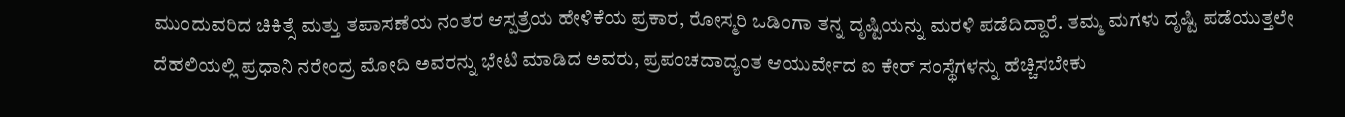ಮುಂದುವರಿದ ಚಿಕಿತ್ಸೆ ಮತ್ತು ತಪಾಸಣೆಯ ನಂತರ ಆಸ್ಪತ್ರೆಯ ಹೇಳಿಕೆಯ ಪ್ರಕಾರ, ರೋಸ್ಮರಿ ಒಡಿಂಗಾ ತನ್ನ ದೃಷ್ಟಿಯನ್ನು ಮರಳಿ ಪಡೆದಿದ್ದಾರೆ. ತಮ್ಮ ಮಗಳು ದೃಷ್ಟಿ ಪಡೆಯುತ್ತಲೇ ದೆಹಲಿಯಲ್ಲಿ ಪ್ರಧಾನಿ ನರೇಂದ್ರ ಮೋದಿ ಅವರನ್ನು ಭೇಟಿ ಮಾಡಿದ ಅವರು, ಪ್ರಪಂಚದಾದ್ಯಂತ ಆಯುರ್ವೇದ ಐ ಕೇರ್ ಸಂಸ್ಥೆಗಳನ್ನು ಹೆಚ್ಚಿಸಬೇಕು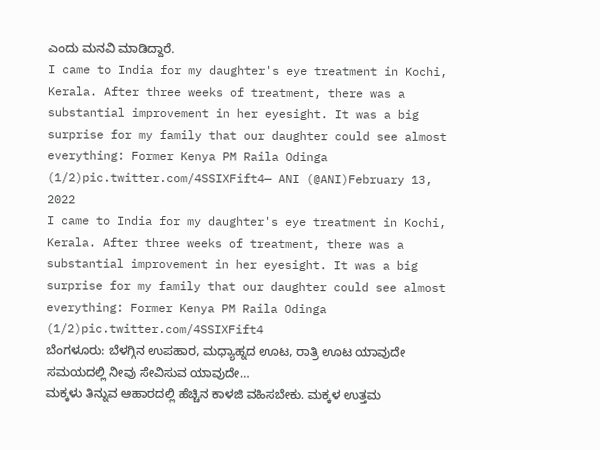ಎಂದು ಮನವಿ ಮಾಡಿದ್ದಾರೆ.
I came to India for my daughter's eye treatment in Kochi, Kerala. After three weeks of treatment, there was a substantial improvement in her eyesight. It was a big surprise for my family that our daughter could see almost everything: Former Kenya PM Raila Odinga (1/2)pic.twitter.com/4SSIXFift4— ANI (@ANI)February 13, 2022
I came to India for my daughter's eye treatment in Kochi, Kerala. After three weeks of treatment, there was a substantial improvement in her eyesight. It was a big surprise for my family that our daughter could see almost everything: Former Kenya PM Raila Odinga (1/2)pic.twitter.com/4SSIXFift4
ಬೆಂಗಳೂರು: ಬೆಳಗ್ಗಿನ ಉಪಹಾರ, ಮಧ್ಯಾಹ್ನದ ಊಟ, ರಾತ್ರಿ ಊಟ ಯಾವುದೇ ಸಮಯದಲ್ಲಿ ನೀವು ಸೇವಿಸುವ ಯಾವುದೇ…
ಮಕ್ಕಳು ತಿನ್ನುವ ಆಹಾರದಲ್ಲಿ ಹೆಚ್ಚಿನ ಕಾಳಜಿ ವಹಿಸಬೇಕು. ಮಕ್ಕಳ ಉತ್ತಮ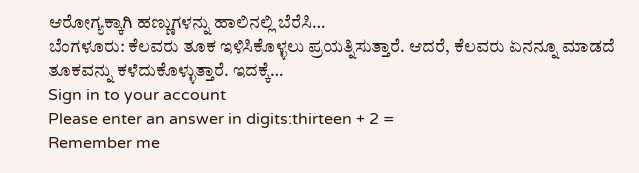ಆರೋಗ್ಯಕ್ಕಾಗಿ ಹಣ್ಣುಗಳನ್ನು ಹಾಲಿನಲ್ಲಿ ಬೆರೆಸಿ…
ಬೆಂಗಳೂರು: ಕೆಲವರು ತೂಕ ಇಳಿಸಿಕೊಳ್ಳಲು ಪ್ರಯತ್ನಿಸುತ್ತಾರೆ. ಆದರೆ, ಕೆಲವರು ಏನನ್ನೂ ಮಾಡದೆ ತೂಕವನ್ನು ಕಳೆದುಕೊಳ್ಳುತ್ತಾರೆ. ಇದಕ್ಕೆ…
Sign in to your account
Please enter an answer in digits:thirteen + 2 =
Remember me